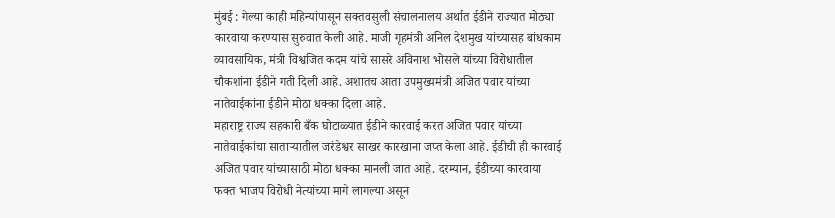मुंबई : गेल्या काही महिन्यांपासून सक्तवसुली संचालनालय अर्थात ईडीने राज्यात मोठ्या कारवाया करण्यास सुरुवात केली आहे. माजी गृहमंत्री अनिल देशमुख यांच्यासह बांधकाम व्यावसायिक, मंत्री विश्वजित कदम यांचे सासरे अविनाश भोसले यांच्या विरोधातील चौकशांना ईडीने गती दिली आहे. अशातच आता उपमुख्यमंत्री अजित पवार यांच्या नातेवाईकांना ईडीने मोठा धक्का दिला आहे.
महाराष्ट्र राज्य सहकारी बँक घोटाळ्यात ईडीने कारवाई करत अजित पवार यांच्या नातेवाईकांचा साताऱ्यातील जरंडेश्वर साखर कारखाना जप्त केला आहे. ईडीची ही कारवाई अजित पवार यांच्यासाठी मोठा धक्का मानली जात आहे. दरम्यान, ईडीच्या कारवाया फक्त भाजप विरोधी नेत्यांच्या मागे लागल्या असून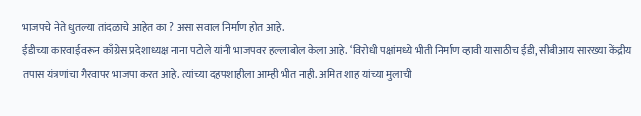भाजपचे नेते धुतल्या तांदळाचे आहेत का ? असा सवाल निर्माण होत आहे.
ईडीच्या कारवाईवरून काँग्रेस प्रदेशाध्यक्ष नाना पटोले यांनी भाजपवर हल्लाबोल केला आहे. ‘विरोधी पक्षांमध्ये भीती निर्माण व्हावी यासाठीच ईडी, सीबीआय सारख्या केंद्रीय तपास यंत्रणांचा गैरवापर भाजपा करत आहे. त्यांच्या दहपशाहीला आम्ही भीत नाही. अमित शाह यांच्या मुलाची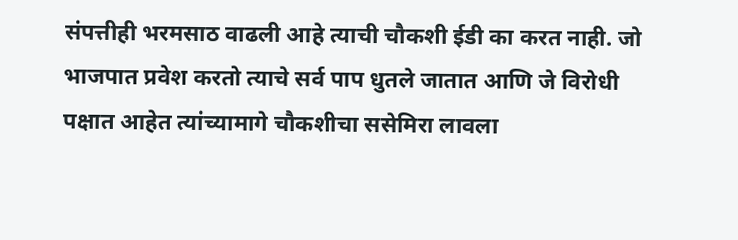संपत्तीही भरमसाठ वाढली आहे त्याची चौकशी ईडी का करत नाही. जो भाजपात प्रवेश करतो त्याचे सर्व पाप धुतले जातात आणि जे विरोधी पक्षात आहेत त्यांच्यामागे चौकशीचा ससेमिरा लावला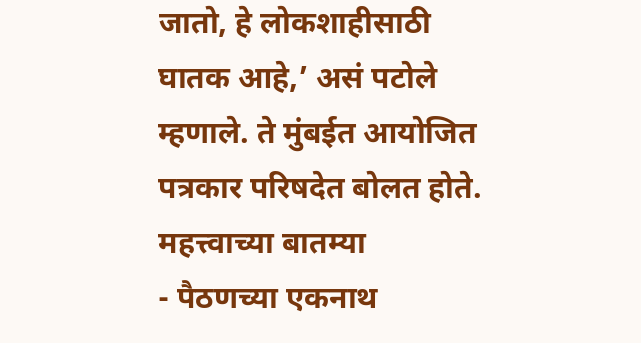जातो, हे लोकशाहीसाठी घातक आहे,’ असं पटोले म्हणाले. ते मुंबईत आयोजित पत्रकार परिषदेत बोलत होते.
महत्त्वाच्या बातम्या
- पैठणच्या एकनाथ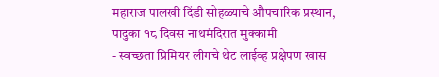महाराज पालखी दिंडी सोहळ्याचे औपचारिक प्रस्थान, पादुका १८ दिवस नाथमंदिरात मुक्कामी
- स्वच्छता प्रिमियर लीगचे थेट लाईव्ह प्रक्षेपण खास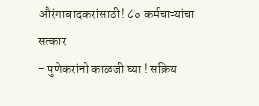औरंगाबादकरांसाठी! ८० कर्मचाऱ्यांचा सत्कार
- पुणेकरांनो काळजी घ्या ! सक्रिय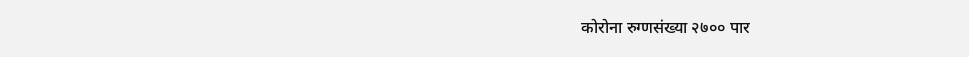कोरोना रुग्णसंख्या २७०० पार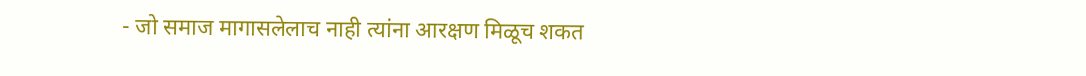- जो समाज मागासलेलाच नाही त्यांना आरक्षण मिळूच शकत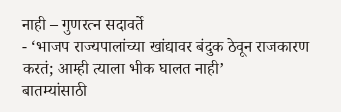नाही – गुणरत्न सदावर्ते
- ‘भाजप राज्यपालांच्या खांद्यावर बंदुक ठेवून राजकारण करतं; आम्ही त्याला भीक घालत नाही’
बातम्यांसाठी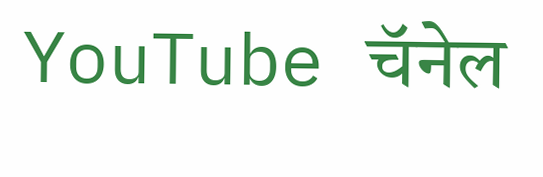YouTube चॅनेल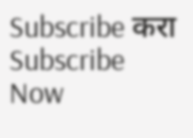Subscribe करा
Subscribe Now